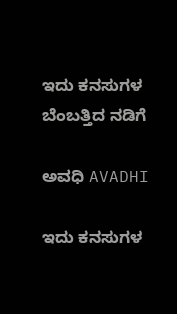ಇದು ಕನಸುಗಳ ಬೆಂಬತ್ತಿದ ನಡಿಗೆ‍

ಅವಧಿ AVADHI

ಇದು ಕನಸುಗಳ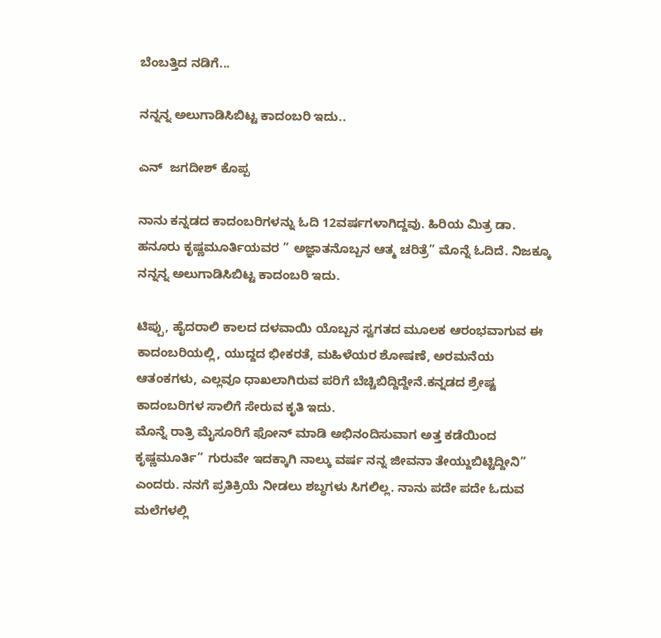ಬೆಂಬತ್ತಿದ ನಡಿಗೆ...

ನನ್ನನ್ನ ಅಲುಗಾಡಿಸಿಬಿಟ್ಟ ಕಾದಂಬರಿ ಇದು..

ಎನ್  ಜಗದೀಶ್ ಕೊಪ್ಪ

ನಾನು ಕನ್ನಡದ ಕಾದಂಬರಿಗಳನ್ನು ಓದಿ 12ವರ್ಷಗಳಾಗಿದ್ದವು. ಹಿರಿಯ ಮಿತ್ರ ಡಾ. ಹನೂರು ಕೃಷ್ಣಮೂರ್ತಿಯವರ ” ಅಜ್ಞಾತನೊಬ್ಬನ ಆತ್ಮ ಚರಿತ್ರೆ” ಮೊನ್ನೆ ಓದಿದೆ. ನಿಜಕ್ಕೂ ನನ್ನನ್ನ ಅಲುಗಾಡಿಸಿಬಿಟ್ಟ ಕಾದಂಬರಿ ಇದು.

ಟಿಪ್ಪು, ಹೈದರಾಲಿ ಕಾಲದ ದಳವಾಯಿ ಯೊಬ್ಬನ ಸ್ವಗತದ ಮೂಲಕ ಆರಂಭವಾಗುವ ಈ ಕಾದಂಬರಿಯಲ್ಲಿ, ಯುದ್ದದ ಭೀಕರತೆ, ಮಹಿಳೆಯರ ಶೋಷಣೆ, ಅರಮನೆಯ ಆತಂಕಗಳು, ಎಲ್ಲವೂ ಧಾಖಲಾಗಿರುವ ಪರಿಗೆ ಬೆಚ್ಚಿಬಿದ್ದಿದ್ದೇನೆ.ಕನ್ನಡದ ಶ್ರೇಷ್ಟ ಕಾದಂಬರಿಗಳ ಸಾಲಿಗೆ ಸೇರುವ ಕೃತಿ ಇದು.
ಮೊನ್ನೆ ರಾತ್ರಿ ಮೈಸೂರಿಗೆ ಫೋನ್ ಮಾಡಿ ಅಭಿನಂದಿಸುವಾಗ ಅತ್ತ ಕಡೆಯಿಂದ ಕೃಷ್ಣಮೂರ್ತಿ” ಗುರುವೇ ಇದಕ್ಕಾಗಿ ನಾಲ್ಕು ವರ್ಷ ನನ್ನ ಜೀವನಾ ತೇಯ್ದುಬಿಟ್ಟಿದ್ದೀನಿ” ಎಂದರು. ನನಗೆ ಪ್ರತಿಕ್ರಿಯೆ ನೀಡಲು ಶಬ್ಧಗಳು ಸಿಗಲಿಲ್ಲ. ನಾನು ಪದೇ ಪದೇ ಓದುವ ಮಲೆಗಳಲ್ಲಿ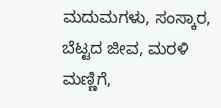ಮದುಮಗಳು, ಸಂಸ್ಕಾರ, ಬೆಟ್ಟದ ಜೀವ, ಮರಳಿ ಮಣ್ಣಿಗೆ,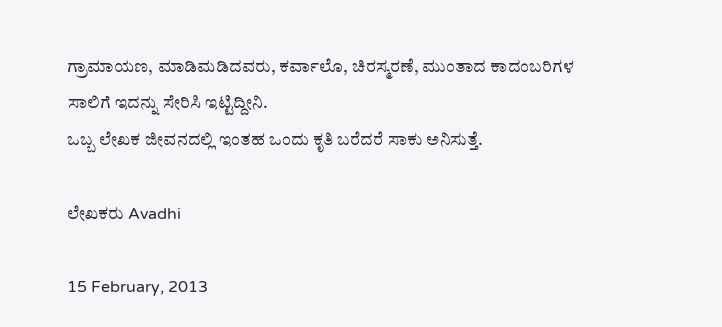ಗ್ರಾಮಾಯಣ, ಮಾಡಿಮಡಿದವರು, ಕರ್ವಾಲೊ, ಚಿರಸ್ಮರಣೆ, ಮುಂತಾದ ಕಾದಂಬರಿಗಳ ಸಾಲಿಗೆ ಇದನ್ನು ಸೇರಿಸಿ ಇಟ್ಟಿದ್ದೀನಿ.
ಒಬ್ಬ ಲೇಖಕ ಜೀವನದಲ್ಲಿ ಇಂತಹ ಒಂದು ಕೃತಿ ಬರೆದರೆ ಸಾಕು ಅನಿಸುತ್ತೆ.

ಲೇಖಕರು Avadhi

15 February, 2013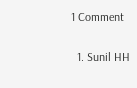1 Comment

  1. Sunil HH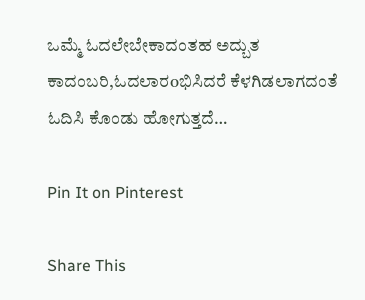ಒಮ್ಮೆ ಓದಲೇಬೇಕಾದಂತಹ ಅದ್ಬುತ ಕಾದಂಬರಿ,ಓದಲಾರoಭಿಸಿದರೆ ಕೆಳಗಿಡಲಾಗದಂತೆ ಓದಿಸಿ ಕೊಂಡು ಹೋಗುತ್ತದೆ…

Pin It on Pinterest

Share This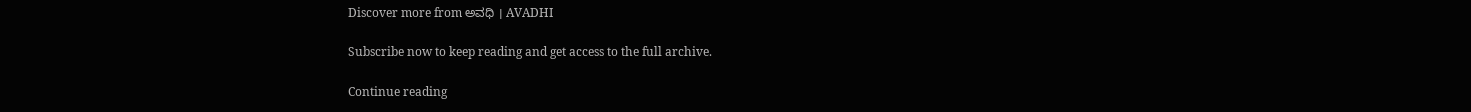Discover more from ಅವಧಿ । AVADHI

Subscribe now to keep reading and get access to the full archive.

Continue reading